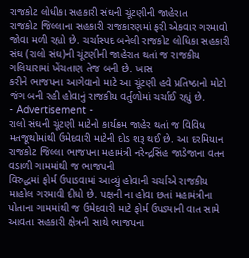રાજકોટ લોધીકા સહકારી સંઘની ચૂંટણીની જાહેરાત
રાજકોટ જિલ્લાના સહકારી રાજકારણમાં ફરી એકવાર ગરમાવો જોવા મળી રહ્યો છે. ચર્ચાસ્પદ બનેલી રાજકોટ લોધિકા સહકારી સંઘ (રાલો સંઘ)ની ચૂંટણીની જાહેરાત થતાં જ રાજકીય ગલિયારામાં ખેંચતાણ તેજ બની છે. ખાસ
કરીને ભાજપના આગેવાનો માટે આ ચૂંટણી હવે પ્રતિષ્ઠાનો મોટો જંગ બની રહી હોવાનું રાજકીય વર્તુળોમાં ચર્ચાઈ રહ્યું છે.
- Advertisement -
રાલો સંઘની ચૂંટણી માટેનો કાર્યક્રમ જાહેર થતાં જ વિવિધ મતજૂથોમાંથી ઉમેદવારી માટેની દોડ શરૂ થઈ છે. આ દરમિયાન રાજકોટ જિલ્લા ભાજપના મહામંત્રી નરેન્દ્રસિંહ જાડેજાના વતન વડાળી ગામમાંથી જ ભાજપની
વિરુદ્ધમાં ફોર્મ ઉપાડવામાં આવ્યું હોવાની ચર્ચાએ રાજકીય માહોલ ગરમાવી દીધો છે. પક્ષની ના હોવા છતાં મહામંત્રીના પોતાના ગામમાંથી જ ઉમેદવારી માટે ફોર્મ ઉપડ્યાની વાત સામે આવતા સહકારી ક્ષેત્રની સાથે ભાજપના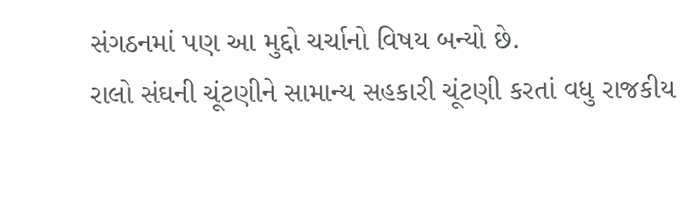સંગઠનમાં પણ આ મુદ્દો ચર્ચાનો વિષય બન્યો છે.
રાલો સંઘની ચૂંટણીને સામાન્ય સહકારી ચૂંટણી કરતાં વધુ રાજકીય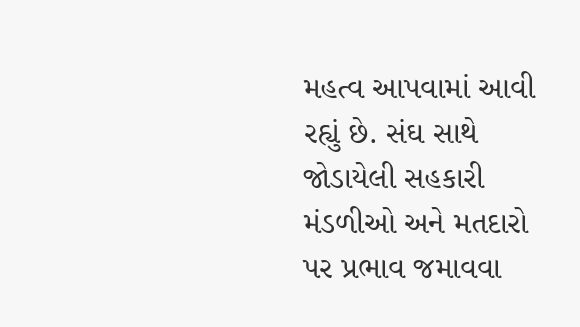મહત્વ આપવામાં આવી રહ્યું છે. સંઘ સાથે જોડાયેલી સહકારી મંડળીઓ અને મતદારો પર પ્રભાવ જમાવવા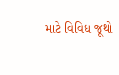માટે વિવિધ જૂથો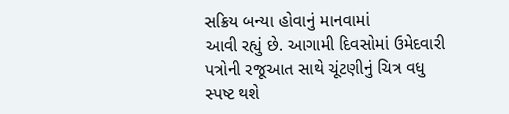સક્રિય બન્યા હોવાનું માનવામાં
આવી રહ્યું છે. આગામી દિવસોમાં ઉમેદવારી પત્રોની રજૂઆત સાથે ચૂંટણીનું ચિત્ર વધુ સ્પષ્ટ થશે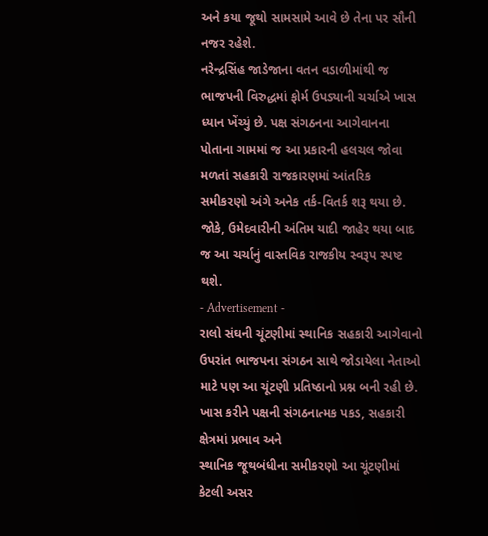અને કયા જૂથો સામસામે આવે છે તેના પર સૌની નજર રહેશે.
નરેન્દ્રસિંહ જાડેજાના વતન વડાળીમાંથી જ ભાજપની વિરુદ્ધમાં ફોર્મ ઉપડ્યાની ચર્ચાએ ખાસ ધ્યાન ખેંચ્યું છે. પક્ષ સંગઠનના આગેવાનના પોતાના ગામમાં જ આ પ્રકારની હલચલ જોવા મળતાં સહકારી રાજકારણમાં આંતરિક
સમીકરણો અંગે અનેક તર્ક-વિતર્ક શરૂ થયા છે. જોકે, ઉમેદવારીની અંતિમ યાદી જાહેર થયા બાદ જ આ ચર્ચાનું વાસ્તવિક રાજકીય સ્વરૂપ સ્પષ્ટ થશે.
- Advertisement -
રાલો સંઘની ચૂંટણીમાં સ્થાનિક સહકારી આગેવાનો ઉપરાંત ભાજપના સંગઠન સાથે જોડાયેલા નેતાઓ માટે પણ આ ચૂંટણી પ્રતિષ્ઠાનો પ્રશ્ન બની રહી છે. ખાસ કરીને પક્ષની સંગઠનાત્મક પકડ, સહકારી ક્ષેત્રમાં પ્રભાવ અને
સ્થાનિક જૂથબંધીના સમીકરણો આ ચૂંટણીમાં કેટલી અસર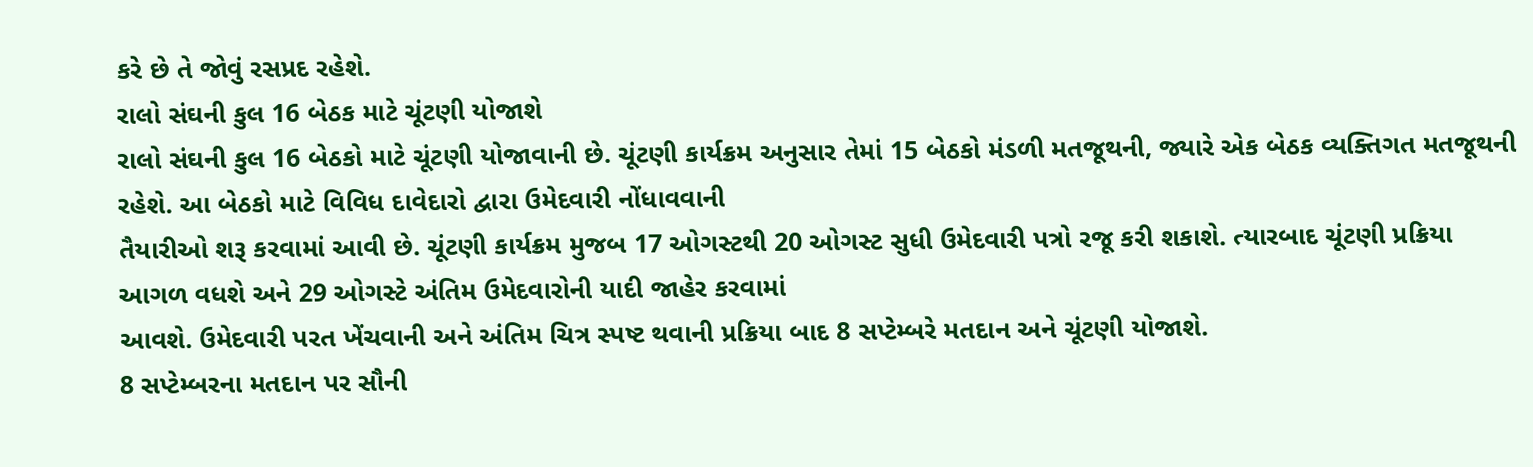કરે છે તે જોવું રસપ્રદ રહેશે.
રાલો સંઘની કુલ 16 બેઠક માટે ચૂંટણી યોજાશે
રાલો સંઘની કુલ 16 બેઠકો માટે ચૂંટણી યોજાવાની છે. ચૂંટણી કાર્યક્રમ અનુસાર તેમાં 15 બેઠકો મંડળી મતજૂથની, જ્યારે એક બેઠક વ્યક્તિગત મતજૂથની રહેશે. આ બેઠકો માટે વિવિધ દાવેદારો દ્વારા ઉમેદવારી નોંધાવવાની
તૈયારીઓ શરૂ કરવામાં આવી છે. ચૂંટણી કાર્યક્રમ મુજબ 17 ઓગસ્ટથી 20 ઓગસ્ટ સુધી ઉમેદવારી પત્રો રજૂ કરી શકાશે. ત્યારબાદ ચૂંટણી પ્રક્રિયા આગળ વધશે અને 29 ઓગસ્ટે અંતિમ ઉમેદવારોની યાદી જાહેર કરવામાં
આવશે. ઉમેદવારી પરત ખેંચવાની અને અંતિમ ચિત્ર સ્પષ્ટ થવાની પ્રક્રિયા બાદ 8 સપ્ટેમ્બરે મતદાન અને ચૂંટણી યોજાશે.
8 સપ્ટેમ્બરના મતદાન પર સૌની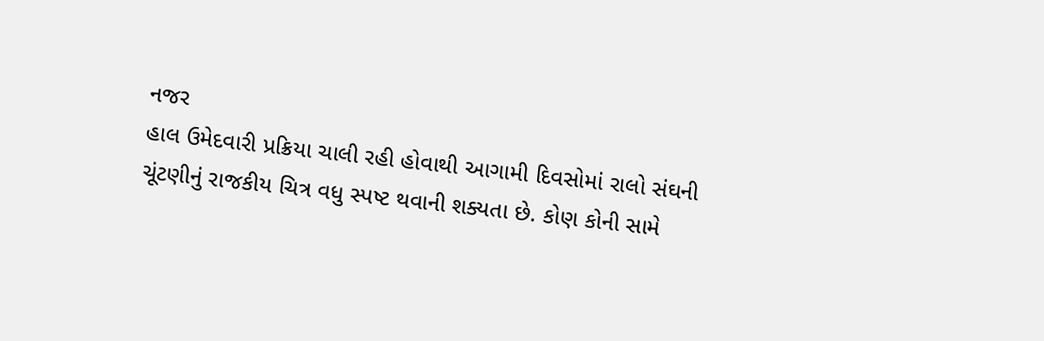નજર
હાલ ઉમેદવારી પ્રક્રિયા ચાલી રહી હોવાથી આગામી દિવસોમાં રાલો સંઘની ચૂંટણીનું રાજકીય ચિત્ર વધુ સ્પષ્ટ થવાની શક્યતા છે. કોણ કોની સામે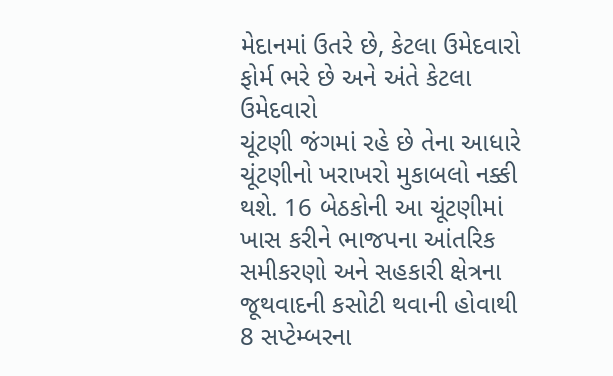મેદાનમાં ઉતરે છે, કેટલા ઉમેદવારો ફોર્મ ભરે છે અને અંતે કેટલા ઉમેદવારો
ચૂંટણી જંગમાં રહે છે તેના આધારે ચૂંટણીનો ખરાખરો મુકાબલો નક્કી થશે. 16 બેઠકોની આ ચૂંટણીમાં ખાસ કરીને ભાજપના આંતરિક સમીકરણો અને સહકારી ક્ષેત્રના જૂથવાદની કસોટી થવાની હોવાથી 8 સપ્ટેમ્બરના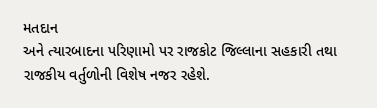મતદાન
અને ત્યારબાદના પરિણામો પર રાજકોટ જિલ્લાના સહકારી તથા રાજકીય વર્તુળોની વિશેષ નજર રહેશે.